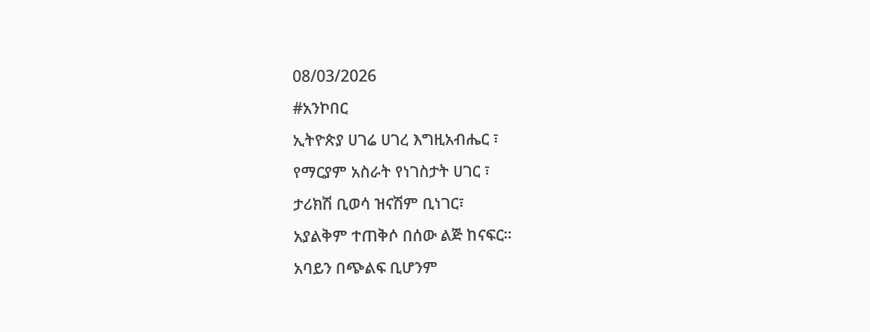08/03/2026
#አንኮበር
ኢትዮጵያ ሀገሬ ሀገረ እግዚአብሔር ፣
የማርያም አስራት የነገስታት ሀገር ፣
ታሪክሽ ቢወሳ ዝናሽም ቢነገር፣
አያልቅም ተጠቅሶ በሰው ልጅ ከናፍር።
አባይን በጭልፍ ቢሆንም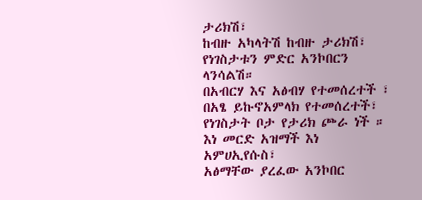ታሪክሽ፣
ከብዙ አካላትሽ ከብዙ ታሪክሽ፣
የነገስታቱን ምድር አንኮበርን ላንሳልሽ።
በአብርሃ እና አፅብሃ የተመሰረተች ፣
በአፄ ይኩኖአምላክ የተመሰረተች፣
የነገስታት ቦታ የታሪክ ጮራ ነች ።
እነ መርድ አዝማች እነ አምሀኢየሱስ፣
አፅማቸው ያረፈው አንኮበር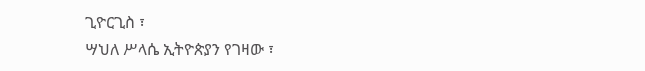ጊዮርጊስ ፣
ሣህለ ሥላሴ ኢትዮጵያን የገዛው ፣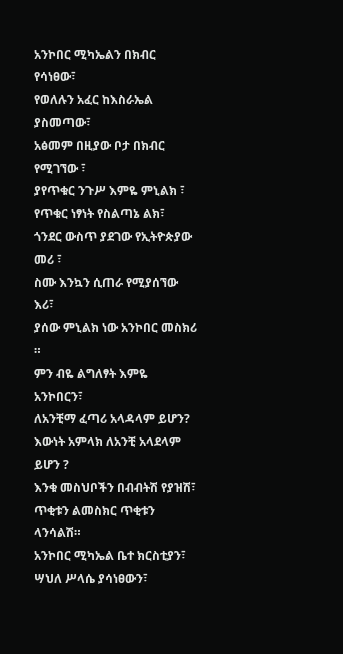አንኮበር ሚካኤልን በክብር የሳነፀው፣
የወለሉን አፈር ከእስራኤል ያስመጣው፣
አፅመም በዚያው ቦታ በክብር የሚገኘው ፣
ያየጥቁር ንጉሥ እምዬ ምኒልክ ፣
የጥቁር ነፃነት የስልጣኔ ልክ፣
ጎንደር ውስጥ ያደገው የኢትዮጵያው መሪ ፣
ስሙ እንኳን ሲጠራ የሚያሰኘው እሪ፣
ያሰው ምኒልክ ነው አንኮበር መስክሪ ።
ምን ብዬ ልግለፃት እምዬ አንኮበርን፣
ለአንቺማ ፈጣሪ አላዳላም ይሆን?
እውነት አምላክ ለአንቺ አላደላም ይሆን ?
እንቁ መስህቦችን በብብትሽ የያዝሽ፣
ጥቂቱን ልመስክር ጥቂቱን ላንሳልሽ።
አንኮበር ሚካኤል ቤተ ክርስቲያን፣
ሣህለ ሥላሴ ያሳነፀውን፣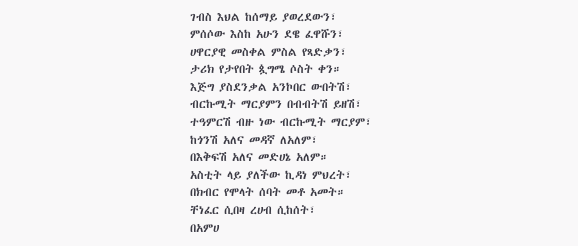ገብስ እህል ከሰማይ ያወረደውን፣
ምሰሶው እስከ አሁን ደዌ ፈዋሹን፣
ሀዋርያዊ መስቀል ምስል የጻድቃን፣
ታሪክ የታየበት ጷግሜ ሶስት ቀን።
እጅግ ያስደንቃል አንኮበር ውበትሽ፣
ብርኩሚት ማርያምን በብብትሽ ይዘሽ፣
ተዓምርሽ ብዙ ነው ብርኩሚት ማርያም፣
ከጎንሽ አለና መዳኛ ለአለም፣
በእቅፍሽ አለና መድሀኔ አለም።
አስቲት ላይ ያለችው ኪዳነ ምህረት፣
በክብር የሞላት ሰባት መቶ አመት።
ቸነፈር ሲበዛ ረሀብ ሲከሰት፣
በአምሀ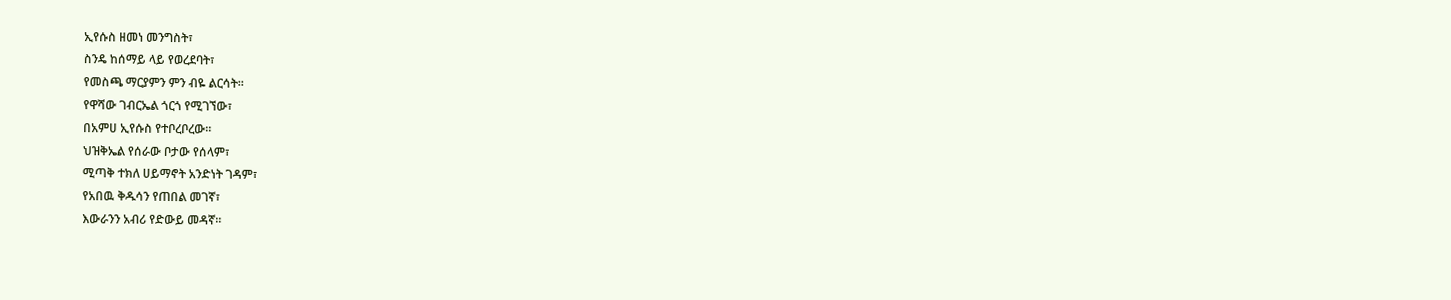ኢየሱስ ዘመነ መንግስት፣
ስንዴ ከሰማይ ላይ የወረደባት፣
የመስጫ ማርያምን ምን ብዬ ልርሳት።
የዋሻው ገብርኤል ጎርጎ የሚገኘው፣
በአምሀ ኢየሱስ የተቦረቦረው።
ህዝቅኤል የሰራው ቦታው የሰላም፣
ሚጣቅ ተክለ ሀይማኖት አንድነት ገዳም፣
የአበዉ ቅዱሳን የጠበል መገኛ፣
እውራንን አብሪ የድውይ መዳኛ።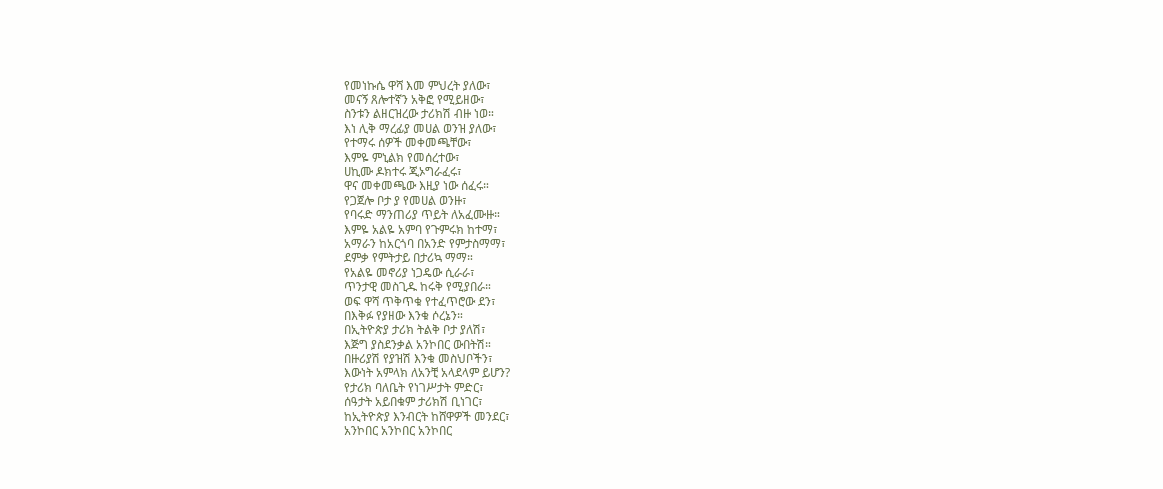የመነኩሴ ዋሻ እመ ምህረት ያለው፣
መናኝ ጸሎተኛን አቅፎ የሚይዘው፣
ስንቱን ልዘርዝረው ታሪክሽ ብዙ ነወ።
እነ ሊቅ ማረፊያ መሀል ወንዝ ያለው፣
የተማሩ ሰዎች መቀመጫቸው፣
እምዬ ምኒልክ የመሰረተው፣
ሀኪሙ ዶክተሩ ጂኦግራፈሩ፣
ዋና መቀመጫው እዚያ ነው ሰፈሩ።
የጋጀሎ ቦታ ያ የመሀል ወንዙ፣
የባሩድ ማንጠሪያ ጥይት ለአፈሙዙ።
እምዬ አልዬ አምባ የጉምሩክ ከተማ፣
አማራን ከአርጎባ በአንድ የምታስማማ፣
ደምቃ የምትታይ በታሪኳ ማማ።
የአልዬ መኖሪያ ነጋዴው ሲራራ፣
ጥንታዊ መስጊዱ ከሩቅ የሚያበራ።
ወፍ ዋሻ ጥቅጥቁ የተፈጥሮው ደን፣
በእቅፉ የያዘው እንቁ ሶረኔን።
በኢትዮጵያ ታሪክ ትልቅ ቦታ ያለሽ፣
እጅግ ያስደንቃል አንኮበር ውበትሽ።
በዙሪያሽ የያዝሽ እንቁ መስህቦችን፣
እውነት አምላክ ለአንቺ አላደላም ይሆን?
የታሪክ ባለቤት የነገሥታት ምድር፣
ሰዓታት አይበቁም ታሪክሽ ቢነገር፣
ከኢትዮጵያ እንብርት ከሸዋዎች መንደር፣
አንኮበር አንኮበር አንኮበር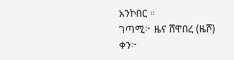አንኮበር ።
ገጣሚ፦ ዜና ሸዋበረ (ዜሾ)
ቀን፦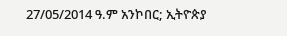27/05/2014 ዓ.ም አንኮበር; ኢትዮጵያ